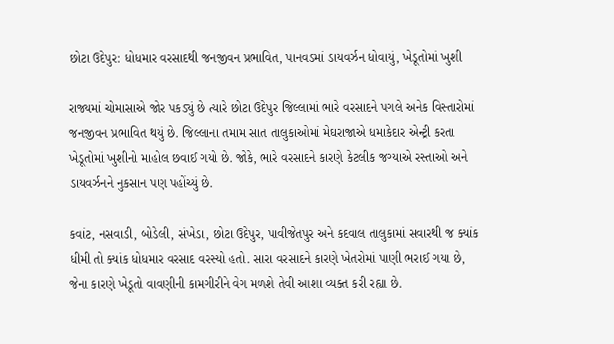છોટા ઉદેપુર: ધોધમાર વરસાદથી જનજીવન પ્રભાવિત, પાનવડમાં ડાયવર્ઝન ધોવાયું, ખેડૂતોમાં ખુશી

રાજ્યમાં ચોમાસાએ જોર પકડ્યું છે ત્યારે છોટા ઉદેપુર જિલ્લામાં ભારે વરસાદને પગલે અનેક વિસ્તારોમાં જનજીવન પ્રભાવિત થયું છે. જિલ્લાના તમામ સાત તાલુકાઓમાં મેઘરાજાએ ધમાકેદાર એન્ટ્રી કરતા ખેડૂતોમાં ખુશીનો માહોલ છવાઈ ગયો છે. જોકે, ભારે વરસાદને કારણે કેટલીક જગ્યાએ રસ્તાઓ અને ડાયવર્ઝનને નુકસાન પણ પહોંચ્યું છે.

કવાંટ, નસવાડી, બોડેલી, સંખેડા, છોટા ઉદેપુર, પાવીજેતપુર અને કદવાલ તાલુકામાં સવારથી જ ક્યાંક ધીમી તો ક્યાંક ધોધમાર વરસાદ વરસ્યો હતો. સારા વરસાદને કારણે ખેતરોમાં પાણી ભરાઈ ગયા છે, જેના કારણે ખેડૂતો વાવણીની કામગીરીને વેગ મળશે તેવી આશા વ્યક્ત કરી રહ્યા છે.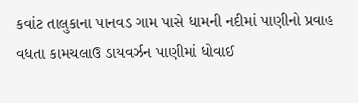કવાંટ તાલુકાના પાનવડ ગામ પાસે ધામની નદીમાં પાણીનો પ્રવાહ વધતા કામચલાઉ ડાયવર્ઝન પાણીમાં ધોવાઈ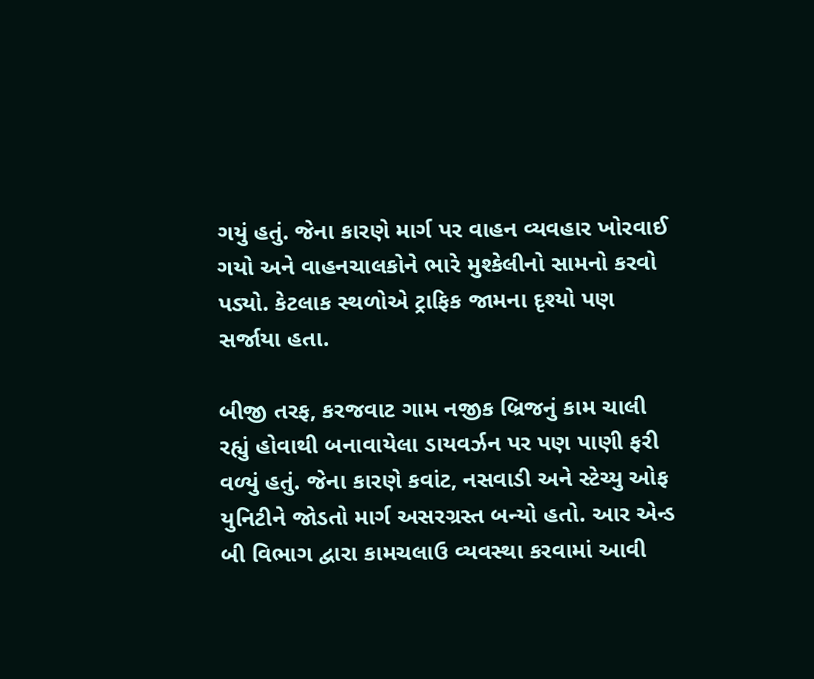ગયું હતું. જેના કારણે માર્ગ પર વાહન વ્યવહાર ખોરવાઈ ગયો અને વાહનચાલકોને ભારે મુશ્કેલીનો સામનો કરવો પડ્યો. કેટલાક સ્થળોએ ટ્રાફિક જામના દૃશ્યો પણ સર્જાયા હતા.

બીજી તરફ, કરજવાટ ગામ નજીક બ્રિજનું કામ ચાલી રહ્યું હોવાથી બનાવાયેલા ડાયવર્ઝન પર પણ પાણી ફરી વળ્યું હતું. જેના કારણે કવાંટ, નસવાડી અને સ્ટેચ્યુ ઓફ યુનિટીને જોડતો માર્ગ અસરગ્રસ્ત બન્યો હતો. આર એન્ડ બી વિભાગ દ્વારા કામચલાઉ વ્યવસ્થા કરવામાં આવી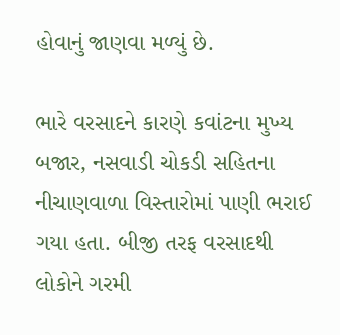હોવાનું જાણવા મળ્યું છે.

ભારે વરસાદને કારણે કવાંટના મુખ્ય બજાર, નસવાડી ચોકડી સહિતના નીચાણવાળા વિસ્તારોમાં પાણી ભરાઈ ગયા હતા. બીજી તરફ વરસાદથી લોકોને ગરમી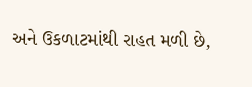અને ઉકળાટમાંથી રાહત મળી છે,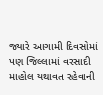જ્યારે આગામી દિવસોમાં પણ જિલ્લામાં વરસાદી માહોલ યથાવત રહેવાની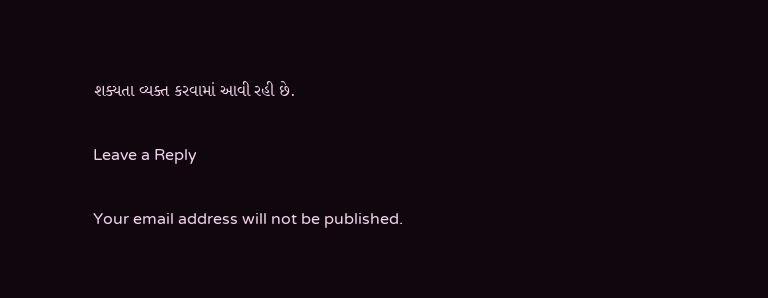શક્યતા વ્યક્ત કરવામાં આવી રહી છે.

Leave a Reply

Your email address will not be published.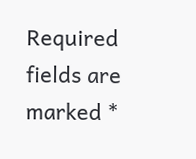Required fields are marked *